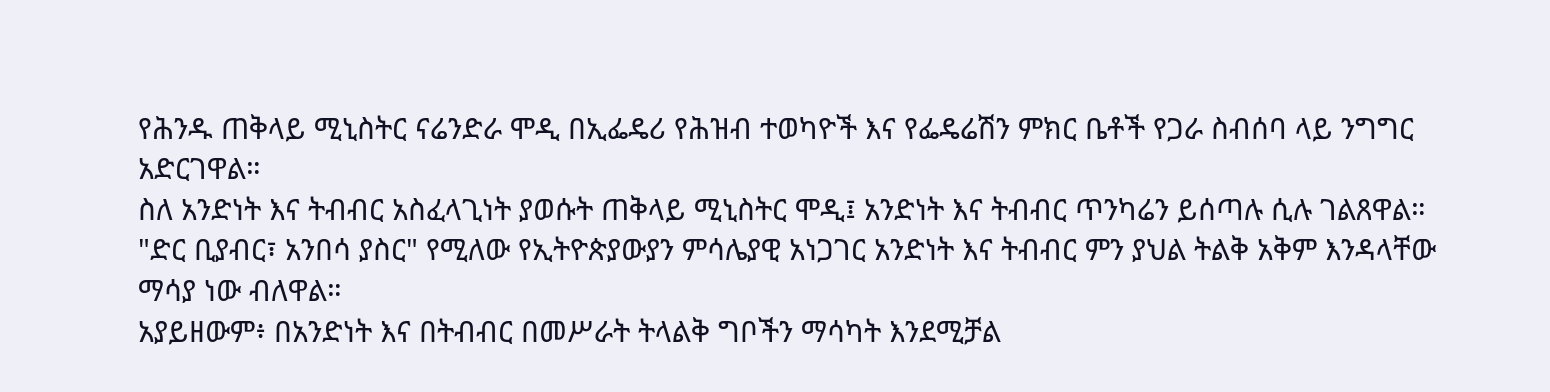የሕንዱ ጠቅላይ ሚኒስትር ናሬንድራ ሞዲ በኢፌዴሪ የሕዝብ ተወካዮች እና የፌዴሬሽን ምክር ቤቶች የጋራ ስብሰባ ላይ ንግግር አድርገዋል።
ስለ አንድነት እና ትብብር አስፈላጊነት ያወሱት ጠቅላይ ሚኒስትር ሞዲ፤ አንድነት እና ትብብር ጥንካሬን ይሰጣሉ ሲሉ ገልጸዋል።
"ድር ቢያብር፣ አንበሳ ያስር" የሚለው የኢትዮጵያውያን ምሳሌያዊ አነጋገር አንድነት እና ትብብር ምን ያህል ትልቅ አቅም እንዳላቸው ማሳያ ነው ብለዋል።
አያይዘውም፥ በአንድነት እና በትብብር በመሥራት ትላልቅ ግቦችን ማሳካት እንደሚቻል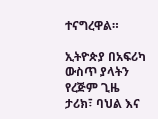ተናግረዋል።

ኢትዮጵያ በአፍሪካ ውስጥ ያላትን የረጅም ጊዜ ታሪክ፣ ባህል እና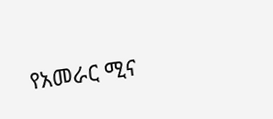የአመራር ሚና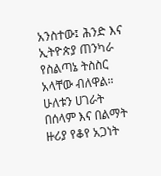አንስተው፤ ሕንድ እና ኢትዮጵያ ጠንካራ የስልጣኔ ትስስር አላቸው ብለዋል።
ሁለቱን ሀገራት በሰላም እና በልማት ዙሪያ የቆየ አጋነት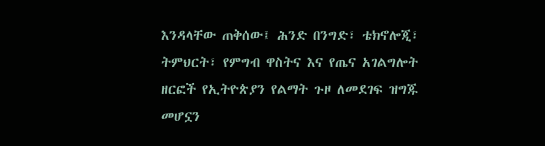እንዳላቸው ጠቅሰው፤ ሕንድ በንግድ፣ ቴክኖሎጂ፣ ትምህርት፣ የምግብ ዋስትና እና የጤና አገልግሎት ዘርፎች የኢትዮጵያን የልማት ጉዞ ለመደገፍ ዝግጁ መሆኗን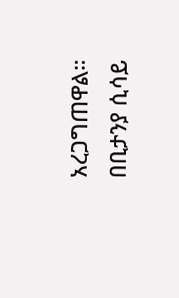አረጋግጠዋል።
በቢታንያ ሲሳይ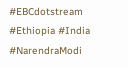#EBCdotstream #Ethiopia #India #NarendraModi